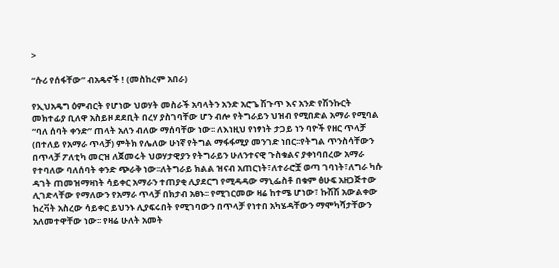>

“ሱሪ የሰፋቸው” ብአዴኖች ! (መስከረም አበራ)

የኢህአዴግ ዕምብርት የሆነው ህወሃት መስራች አባላትን አንድ አሮጌ ሽጉጥ እና አንድ የሽንኩርት መክተፊያ ቢለዋ አስይዞ ደደቢት በረሃ ያስገባቸው ሆን ብሎ የትግራይን ህዝብ የሚበድል አማራ የሚባል “ባለ ሰባት ቀንድ” ጠላት አለን ብለው ማሰባቸው ነው፡፡ ለእነዚህ የነፃነት ታጋይ ነን ባዮች የዘር ጥላቻ (በተለይ የአማራ ጥላቻ) ምትክ የሌለው ሁነኛ የትግል ማፋፋሚያ መንገድ ነበር፡፡የትግል ጥንስሳቸውን በጥላቻ ፖለቲካ መርዝ ለጀመሩት ህወሃታዊያን የትግራይን ሁለንተናዊ ጉስቁልና ያቀነባበረው አማራ የተባለው ባለሰባት ቀንድ ጭራቅ ነው፡፡ለትግራይ ክልል ዝናብ አጠርነት፣ለተራሮቿ ወጣ ገባነት፣ለግራ ካሱ ዳገት ጠመዝማዛነት ሳይቀር አማራን ተጠያቂ ሊያደርግ የሚዳዳው ማኒፌስቶ በቁም ፅሁፍ አዘጋጅተው ሊገድላቸው የማለውን የአማራ ጥላቻ በክታብ አፀኑ፡፡ የሚገርመው ዛሬ ከተሜ ሆነው፣ ኩሽሽ አውልቀው ከረቫት አስረው ሳይቀር ይህንኑ ሊያፍሩበት የሚገባውን በጥላቻ የነተበ አካሄዳቸውን ማሞካሻታቸውን አለመተዋቸው ነው፡፡ የዛሬ ሁለት አመት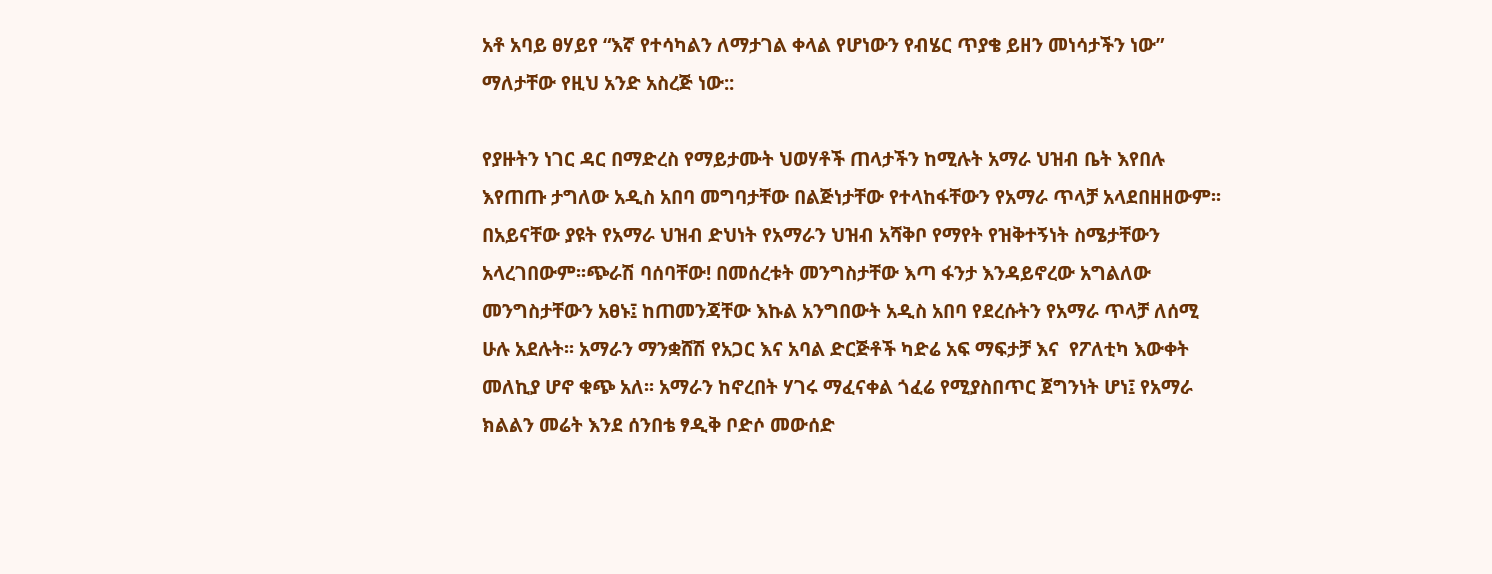አቶ አባይ ፀሃይየ “እኛ የተሳካልን ለማታገል ቀላል የሆነውን የብሄር ጥያቄ ይዘን መነሳታችን ነው” ማለታቸው የዚህ አንድ አስረጅ ነው::

የያዙትን ነገር ዳር በማድረስ የማይታሙት ህወሃቶች ጠላታችን ከሚሉት አማራ ህዝብ ቤት እየበሉ እየጠጡ ታግለው አዲስ አበባ መግባታቸው በልጅነታቸው የተላከፋቸውን የአማራ ጥላቻ አላደበዘዘውም፡፡በአይናቸው ያዩት የአማራ ህዝብ ድህነት የአማራን ህዝብ አሻቅቦ የማየት የዝቅተኝነት ስሜታቸውን አላረገበውም፡፡ጭራሽ ባሰባቸው! በመሰረቱት መንግስታቸው እጣ ፋንታ እንዳይኖረው አግልለው መንግስታቸውን አፀኑ፤ ከጠመንጃቸው እኩል አንግበውት አዲስ አበባ የደረሱትን የአማራ ጥላቻ ለሰሚ ሁሉ አደሉት፡፡ አማራን ማንቋሸሽ የአጋር እና አባል ድርጅቶች ካድሬ አፍ ማፍታቻ እና  የፖለቲካ እውቀት መለኪያ ሆኖ ቁጭ አለ፡፡ አማራን ከኖረበት ሃገሩ ማፈናቀል ጎፈሬ የሚያስበጥር ጀግንነት ሆነ፤ የአማራ ክልልን መሬት እንደ ሰንበቴ ፃዲቅ ቦድሶ መውሰድ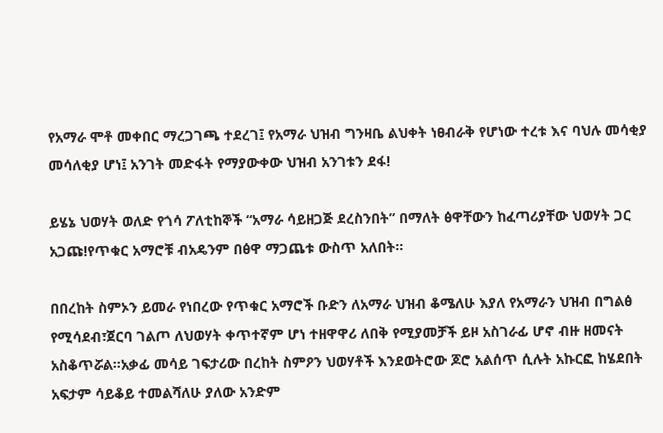የአማራ ሞቶ መቀበር ማረጋገጫ ተደረገ፤ የአማራ ህዝብ ግንዛቤ ልህቀት ነፀብራቅ የሆነው ተረቱ እና ባህሉ መሳቂያ መሳለቂያ ሆነ፤ አንገት መድፋት የማያውቀው ህዝብ አንገቱን ደፋ!

ይሄኔ ህወሃት ወለድ የጎሳ ፖለቲከኞች “አማራ ሳይዘጋጅ ደረስንበት” በማለት ፅዋቸውን ከፈጣሪያቸው ህወሃት ጋር አጋጩ!የጥቁር አማሮቹ ብአዴንም በፅዋ ማጋጨቱ ውስጥ አለበት፡፡

በበረከት ስምኦን ይመራ የነበረው የጥቁር አማሮች ቡድን ለአማራ ህዝብ ቆሜለሁ እያለ የአማራን ህዝብ በግልፅ የሚሳደብ፣ጀርባ ገልጦ ለህወሃት ቀጥተኛም ሆነ ተዘዋዋሪ ለበቅ የሚያመቻች ይዞ አስገራፊ ሆኖ ብዙ ዘመናት አስቆጥሯል፡፡አቃፊ መሳይ ገፍታሪው በረከት ስምዖን ህወሃቶች እንደወትሮው ጆሮ አልሰጥ ሲሉት አኩርፎ ከሄደበት አፍታም ሳይቆይ ተመልሻለሁ ያለው አንድም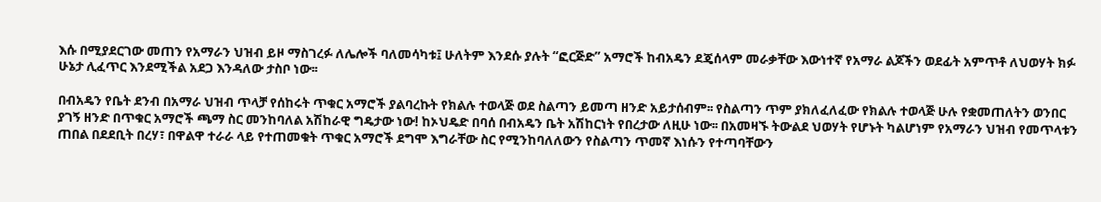እሱ በሚያደርገው መጠን የአማራን ህዝብ ይዞ ማስገረፉ ለሌሎች ባለመሳካቱ፤ ሁለትም እንደሱ ያሉት “ፎርጅድ” አማሮች ከብአዴን ደጄሰላም መራቃቸው እውነተኛ የአማራ ልጆችን ወደፊት አምጥቶ ለህወሃት ክፉ ሁኔታ ሊፈጥር እንደሚችል አደጋ እንዳለው ታስቦ ነው፡፡

በብአዴን የቤት ደንብ በአማራ ህዝብ ጥላቻ የሰከሩት ጥቁር አማሮች ያልባረኩት የክልሉ ተወላጅ ወደ ስልጣን ይመጣ ዘንድ አይታሰብም፡፡ የስልጣን ጥም ያክለፈለፈው የክልሉ ተወላጅ ሁሉ የቋመጠለትን ወንበር ያገኝ ዘንድ በጥቁር አማሮች ጫማ ስር መንከባለል አሽከራዊ ግዴታው ነው! ከኦህዴድ በባሰ በብአዴን ቤት አሽከርነት የበረታው ለዚሁ ነው፡፡ በአመዛኙ ትውልደ ህወሃት የሆኑት ካልሆነም የአማራን ህዝብ የመጥላቱን ጠበል በደደቢት በረሃ፣ በዋልዋ ተራራ ላይ የተጠመቁት ጥቁር አማሮች ደግሞ እግራቸው ስር የሚንከባለለውን የስልጣን ጥመኛ እነሱን የተጣባቸውን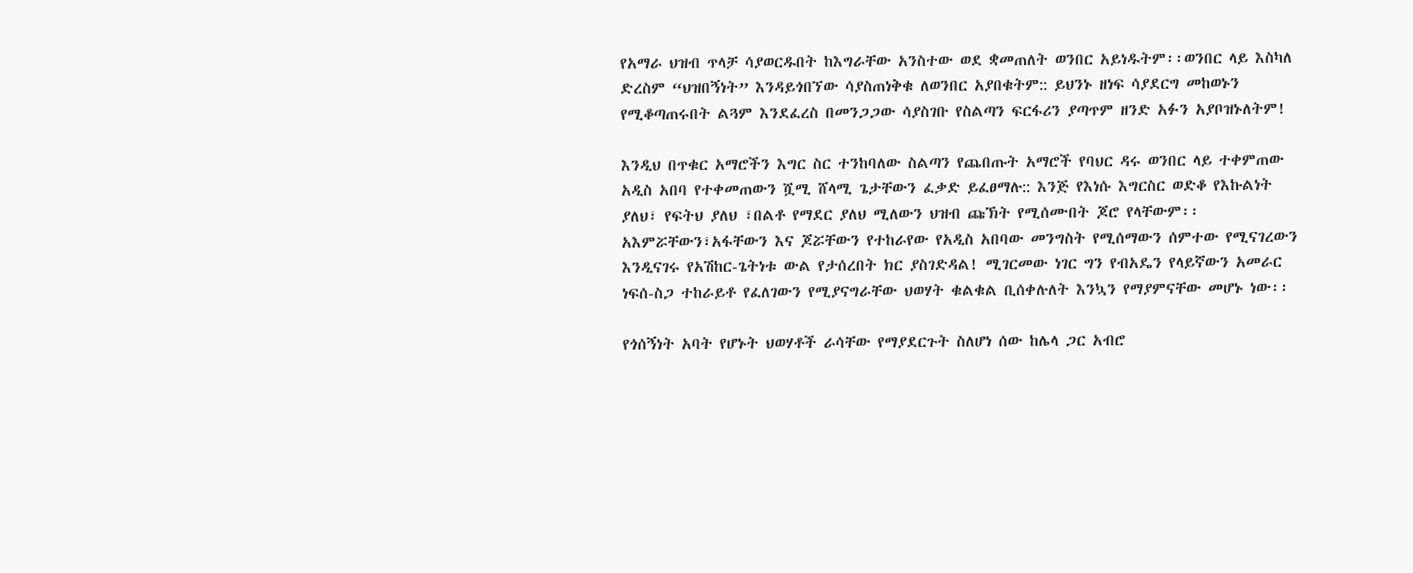የአማራ ህዝብ ጥላቻ ሳያወርዱበት ከእግራቸው አንስተው ወደ ቋመጠለት ወንበር አይነዱትም፡፡ወንበር ላይ እስካለ ድረስም “ህዝበኝነት” እንዳይጎበኘው ሳያስጠነቅቁ ለወንበር አያበቁትም:: ይህንኑ ዘነፍ ሳያደርግ መከወኑን የሚቆጣጠሩበት ልጓም እንደፈረስ በመንጋጋው ሳያስገቡ የስልጣን ፍርፋሪን ያጣጥም ዘንድ አፉን አያቦዝኑለትም!

እንዲህ በጥቁር አማሮችን እግር ስር ተንከባለው ስልጣን የጨበጡት አማሮች የባህር ዳሩ ወንበር ላይ ተቀምጠው አዲስ አበባ የተቀመጠውን ሿሚ ሸላሚ ጌታቸውን ፈቃድ ይፈፀማሉ:: እንጅ የእነሱ እግርስር ወድቆ የእኩልነት ያለህ፣ የፍትህ ያለህ ፣በልቶ የማደር ያለህ ሚለውን ህዝብ ጩኽት የሚሰሙበት ጆሮ የላቸውም፡፡ አእምሯቸውን፣አፋቸውን እና ጆሯቸውን የተከራየው የአዲስ አበባው መንግስት የሚሰማውን ሰምተው የሚናገረውን እንዲናገሩ የአሽከር-ጌትነቱ ውል የታሰረበት ክር ያስገድዳል! ሚገርመው ነገር ግን የብአዴን የላይኛውን አመራር  ነፍሰ-ስጋ ተከራይቶ የፈለገውን የሚያናግራቸው ህወሃት ቁልቁል ቢሰቀሉለት እንኳን የማያምናቸው መሆኑ ነው፡፡

የጎሰኝነት አባት የሆኑት ህወሃቶች ራሳቸው የማያደርጉት ስለሆነ ሰው ከሌላ ጋር አብሮ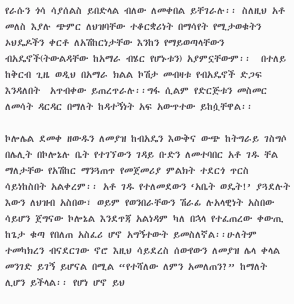የራሱን ጎሳ ሳያሰልስ ይበድላል ብለው ለመቀበል ይቸገራሉ፡፡ ስለዚህ አቶ መለስ እያሉ ጭምር ለህዝባቸው ተቆርቋሪነት በማሳየት የሚታወቁትን ኦህዴዶችን ቀርቶ ለአሽከርነታቸው እንከን የማይወጣላቸውን ብአዴኖች(ትውልዳቸው ከአማራ ብሄር የሆኑቱን) አያምኗቸውም፡፡  በተለይ ከቅርብ ጊዜ ወዲህ በአማራ ክልል ኮሽታ መብዛቱ የብአዴኖች ድጋፍ እንዳለበት  አጥብቀው ይጠረጥራሉ፡፡ግፋ ሲልም የድርጅቱን መስመር ለመሳት ዳርዳር በማለት ከዳተኝነት አፍ አውጥተው ይከሷቸዋል፡፡

ኮሎሌል ደመቀ ዘውዱን ለመያዝ ከብአዴን እውቅና ውጭ ከትግራይ ገስግሶ በሌሊት በኮሎኔሉ ቤት የተገኘውን ገዳይ ቡድን ለመተባበር አቶ ገዱ ቸል ማለታቸው የአሽከር ማንጓጠጥ የመጀመሪያ ምልክት ተደርጎ ጥርስ ሳይነከስበት አልቀረም፡፡ አቶ ገዱ የተለመደውን ‘አቤት ወዴት!’ ያጓደሉት እውን ለህዝብ አስበው፣ ወይም የወንበራቸውን ሽራፊ ሉአላዊነት አስበው ሳይሆን ጀግናው ኮሎኔል እንደጥጃ አልነዳም ካለ በኋላ የተፈጠረው ቀውጢ ከጌታ ቁጣ የበለጠ አስፈሪ ሆኖ አግኝተውት ይመስለኛል፡፡ሁለትም ተመካክረን ብናደርገው ኖሮ እዚህ ሳይደረስ ሰውየውን ለመያዝ ሌላ ቀላል መንገድ ይገኝ ይሆናል በሚል “የተሻለው ለምን አመለጠን?” ከማለት ሊሆን ይችላል፡፡ የሆነ ሆኖ ይህ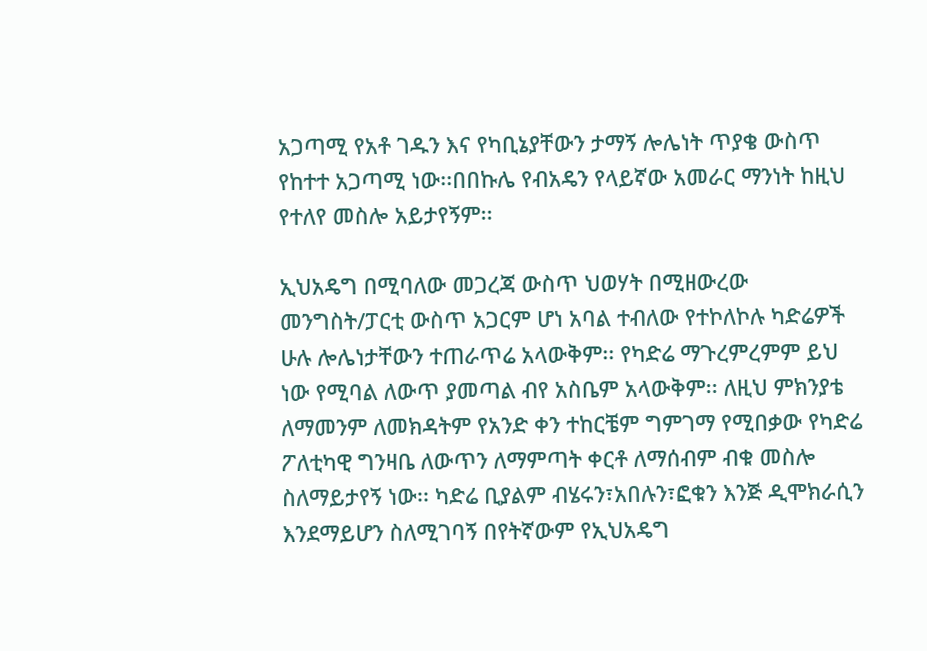አጋጣሚ የአቶ ገዱን እና የካቢኔያቸውን ታማኝ ሎሌነት ጥያቄ ውስጥ የከተተ አጋጣሚ ነው፡፡በበኩሌ የብአዴን የላይኛው አመራር ማንነት ከዚህ የተለየ መስሎ አይታየኝም፡፡

ኢህአዴግ በሚባለው መጋረጃ ውስጥ ህወሃት በሚዘውረው መንግስት/ፓርቲ ውስጥ አጋርም ሆነ አባል ተብለው የተኮለኮሉ ካድሬዎች ሁሉ ሎሌነታቸውን ተጠራጥሬ አላውቅም፡፡ የካድሬ ማጉረምረምም ይህ ነው የሚባል ለውጥ ያመጣል ብየ አስቤም አላውቅም፡፡ ለዚህ ምክንያቴ ለማመንም ለመክዳትም የአንድ ቀን ተከርቼም ግምገማ የሚበቃው የካድሬ ፖለቲካዊ ግንዛቤ ለውጥን ለማምጣት ቀርቶ ለማሰብም ብቁ መስሎ ስለማይታየኝ ነው፡፡ ካድሬ ቢያልም ብሄሩን፣አበሉን፣ፎቁን እንጅ ዲሞክራሲን እንደማይሆን ስለሚገባኝ በየትኛውም የኢህአዴግ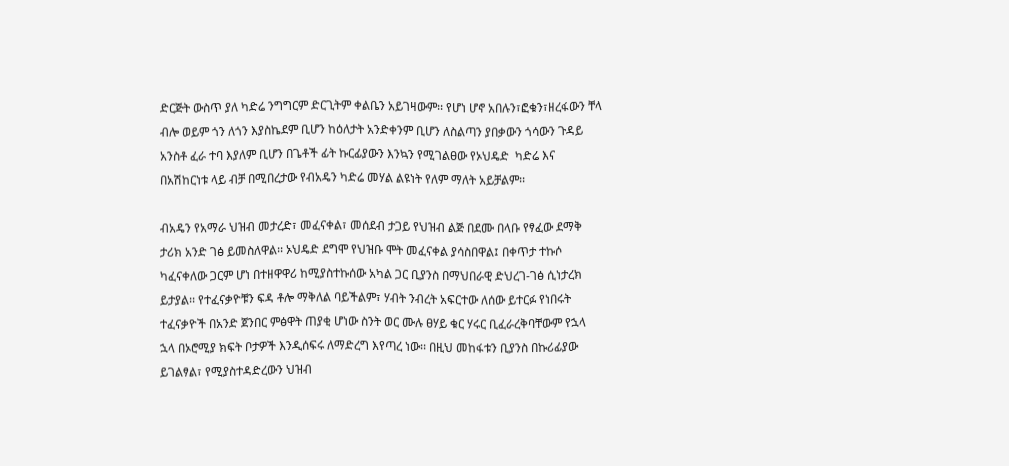ድርጅት ውስጥ ያለ ካድሬ ንግግርም ድርጊትም ቀልቤን አይገዛውም፡፡ የሆነ ሆኖ አበሉን፣ፎቁን፣ዘረፋውን ቸላ ብሎ ወይም ጎን ለጎን እያስኬደም ቢሆን ከዕለታት አንድቀንም ቢሆን ለስልጣን ያበቃውን ጎሳውን ጉዳይ አንስቶ ፈራ ተባ እያለም ቢሆን በጌቶች ፊት ኩርፊያውን እንኳን የሚገልፀው የኦህዴድ  ካድሬ እና በአሽከርነቱ ላይ ብቻ በሚበረታው የብአዴን ካድሬ መሃል ልዩነት የለም ማለት አይቻልም፡፡

ብአዴን የአማራ ህዝብ መታረድ፣ መፈናቀል፣ መሰደብ ታጋይ የህዝብ ልጅ በደሙ በላቡ የፃፈው ደማቅ ታሪክ አንድ ገፅ ይመስለዋል፡፡ ኦህዴድ ደግሞ የህዝቡ ሞት መፈናቀል ያሳስበዋል፤ በቀጥታ ተኩሶ ካፈናቀለው ጋርም ሆነ በተዘዋዋሪ ከሚያስተኩሰው አካል ጋር ቢያንስ በማህበራዊ ድህረገ-ገፅ ሲነታረክ ይታያል፡፡ የተፈናቃዮቹን ፍዳ ቶሎ ማቅለል ባይችልም፣ ሃብት ንብረት አፍርተው ለሰው ይተርፉ የነበሩት ተፈናቃዮች በአንድ ጀንበር ምፅዋት ጠያቂ ሆነው ስንት ወር ሙሉ ፀሃይ ቁር ሃሩር ቢፈራረቅባቸውም የኋላ ኋላ በኦሮሚያ ክፍት ቦታዎች እንዲሰፍሩ ለማድረግ እየጣረ ነው፡፡ በዚህ መከፋቱን ቢያንስ በኩሪፊያው ይገልፃል፣ የሚያስተዳድረውን ህዝብ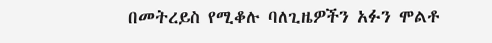በመትረይስ የሚቆሉ ባለጊዜዎችን አፉን ሞልቶ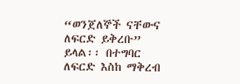“ወንጀለኞች ናቸውና ለፍርድ ይቅረቡ” ይላል፡፡ በተግባር ለፍርድ እስከ ማቅረብ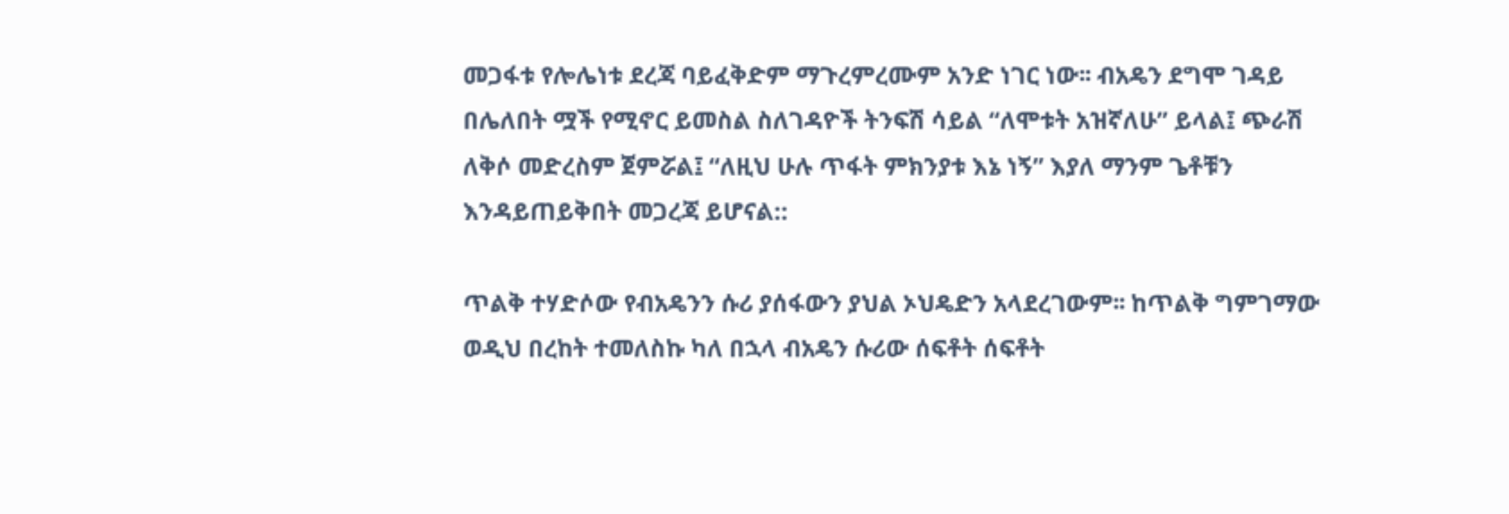መጋፋቱ የሎሌነቱ ደረጃ ባይፈቅድም ማጉረምረሙም አንድ ነገር ነው፡፡ ብአዴን ደግሞ ገዳይ በሌለበት ሟች የሚኖር ይመስል ስለገዳዮች ትንፍሽ ሳይል “ለሞቱት አዝኛለሁ” ይላል፤ ጭራሽ ለቅሶ መድረስም ጀምሯል፤ “ለዚህ ሁሉ ጥፋት ምክንያቱ እኔ ነኝ” እያለ ማንም ጌቶቹን እንዳይጠይቅበት መጋረጃ ይሆናል::

ጥልቅ ተሃድሶው የብአዴንን ሱሪ ያሰፋውን ያህል ኦህዴድን አላደረገውም፡፡ ከጥልቅ ግምገማው ወዲህ በረከት ተመለስኩ ካለ በኋላ ብአዴን ሱሪው ሰፍቶት ሰፍቶት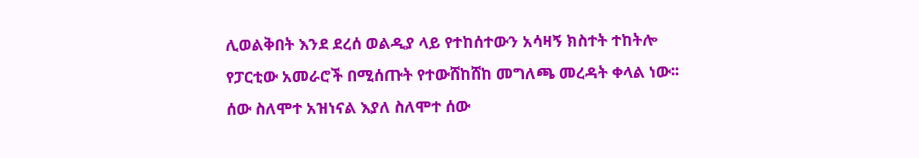ሊወልቅበት እንደ ደረሰ ወልዲያ ላይ የተከሰተውን አሳዛኝ ክስተት ተከትሎ የፓርቲው አመራሮች በሚሰጡት የተውሸከሸከ መግለጫ መረዳት ቀላል ነው፡፡ ሰው ስለሞተ አዝነናል እያለ ስለሞተ ሰው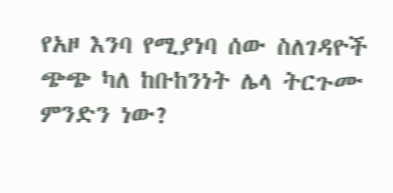የአዞ እንባ የሚያነባ ሰው ስለገዳዮች ጭጭ ካለ ከቡከንነት ሌላ ትርጉሙ ምንድን ነው?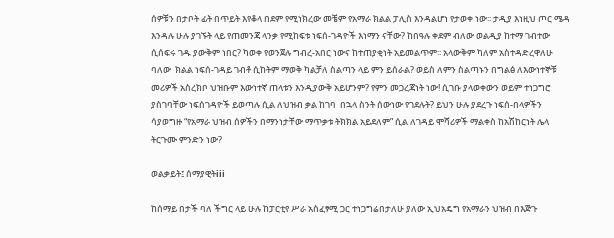ሰዎቹን በታቦት ፊት በጥይት እየቆላ በደም የሚነክረው መቼም የአማራ ክልል ፓሊስ እንዳልሆነ የታወቀ ነው፡፡ ታዲያ እነዚህ ጦር ሜዳ እንዳሉ ሁሉ ያገኙት ላይ የጠመንጃ ላንቃ የሚከፍቱ ነፍሰ-ገዳዮች እነማን ናቸው? ከበዓሉ ቀደም ብለው ወልዲያ ከተማ ገብተው ሲሰፍሩ ገዱ ያውቅም ነበር? ካወቀ የወንጀሉ ግብረ-አበር ነውና ከተጠያቂነት አይመልጥም፡፡ አላውቅም ካለም አስተዳድረዋለሁ ባለው  ክልል ነፍሰ-ገዳይ ገብቶ ሲከትም ማወቅ ካልቻለ ስልጣን ላይ ምን ይሰራል? ወይስ ለምን ስልጣኑን በግልፅ ለእውነተኞቹ መሪዎች አስረክቦ ህዝቡም እውነተኛ ጠላቱን እንዲያውቅ አይሆንም? የምን መጋረጃነት ነው! ሲገቡ ያላወቀውን ወይም ተነጋግሮ ያስገባቸው ነፍሰገዳዮች ይወጣሉ ሲል ለህዝብ ቃል ከገባ  በኋላ ስንት ሰውነው የገደሉት? ይህን ሁሉ ያደረጉ ነፍሰ-በላዎችን ሳያወግዙ “የአማራ ህዝብ ሰዎችን በማንነታቸው ማጥቃቱ ትክክል አይደለም” ሲል ለገዳይ ሞሻሪዎች ማልቀስ ከአሽከርነት ሌላ ትርጉሙ ምንድን ነው?

ወልቃይት፤ ሰማያዊትiii

ከሰማይ በታች ባለ ችግር ላይ ሁሉ ከፓርቲየ ሥራ አስፈፃሚ ጋር ተነጋግሬበታለሁ ያለው ኢህአዴግ የአማራን ህዝብ በእጅጉ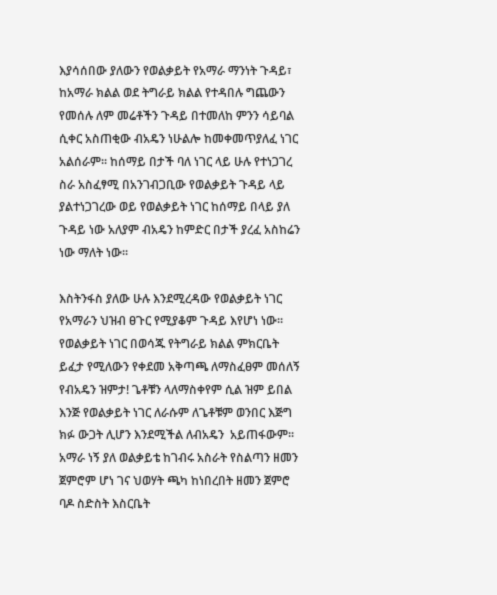እያሳሰበው ያለውን የወልቃይት የአማራ ማንነት ጉዳይ፣ ከአማራ ክልል ወደ ትግራይ ክልል የተዳበሉ ግጨውን የመሰሉ ለም መሬቶችን ጉዳይ በተመለከ ምንን ሳይባል ሲቀር አስጠቂው ብአዴን ነሁልሎ ከመቀመጥያለፈ ነገር አልሰራም፡፡ ከሰማይ በታች ባለ ነገር ላይ ሁሉ የተነጋገረ ስራ አስፈፃሚ በአንገብጋቢው የወልቃይት ጉዳይ ላይ ያልተነጋገረው ወይ የወልቃይት ነገር ከሰማይ በላይ ያለ ጉዳይ ነው አለያም ብአዴን ከምድር በታች ያረፈ አስከሬን ነው ማለት ነው፡፡

እስትንፋስ ያለው ሁሉ እንደሚረዳው የወልቃይት ነገር የአማራን ህዝብ ፀጉር የሚያቆም ጉዳይ እየሆነ ነው፡፡ የወልቃይት ነገር በወሳጁ የትግራይ ክልል ምክርቤት ይፈታ የሚለውን የቀደመ አቅጣጫ ለማስፈፀም መሰለኝ የብአዴን ዝምታ! ጌቶቹን ላለማስቀየም ሲል ዝም ይበል እንጅ የወልቃይት ነገር ለራሱም ለጌቶቹም ወንበር እጅግ ክፉ ውጋት ሊሆን እንደሚችል ለብአዴን  አይጠፋውም፡፡ አማራ ነኝ ያለ ወልቃይቴ ከገብሩ አስራት የስልጣን ዘመን ጀምሮም ሆነ ገና ህወሃት ጫካ ከነበረበት ዘመን ጀምሮ ባዶ ስድስት እስርቤት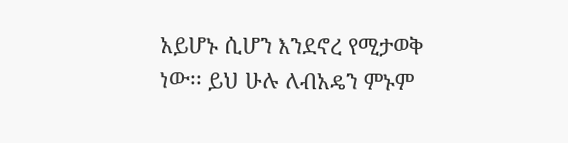አይሆኑ ሲሆን እንደኖረ የሚታወቅ ነው፡፡ ይህ ሁሉ ለብአዴን ምኑም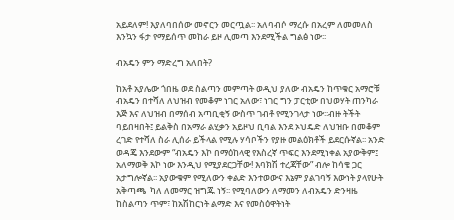አይደለም! እያለባበሰው መኖርን መርጧል፡፡ አለባብሶ ማረሱ በአረም ለመመለስ እንኳን ፋታ የማይሰጥ መከራ ይዞ ሊመጣ እንደሚችል ግልፅ ነው፡፡

ብአዴን ምን ማድረግ አለበት?

ከአቶ አያሌው ጎበዜ ወደ ስልጣን መምጣት ወዲህ ያለው ብአዴን ከጥቁር አማሮቹ ብአዴን በተሻለ ለህዝብ የመቆም ነገር አለው፣ ነገር ግን ፓርቲው በህወሃት ጠንካራ እጅ እና ለህዝብ በማሰብ አጣቢቂኝ ውስጥ ገብቶ የሚንገላታ ነው፡፡ብዙ ትችት ባይበዛበት፤ ይልቅስ በአማራ ልሂቃን አይዞህ ቢባል እንደ ኦህዴድ ለህዝቡ በመቆም ረገድ የተሻለ ስራ ሊሰራ ይችላል የሚሉ ሃሳቦችን የያዙ መልዕክቶች ይደርሱኛል፡፡ አንድ ወዳጄ እንደውም “ብአዴን እኮ በማዕከላዊ የእስረኛ ጥፍር እንደሚነቀል አያውቅም፤ አለማወቅ እኮ ነው እንዲህ የሚያደርጋቸው! እባክሽ ተረጃቸው” ብሎ ከሳቄ ጋር አታግሎኛል፡፡ አያውቁም የሚለውን ቀልድ እንተወውና እኔም ያልገባኝ እውነት ያላየሁት አቅጣጫ  ካለ ለመማር ዝግጁ ነኝ፡፡ የሚባለውን ለማመን ለብአዴን ድንዛዜ ከስልጣን ጥም፣ ከአሽከርነት ልማድ እና የመስዕዋትነት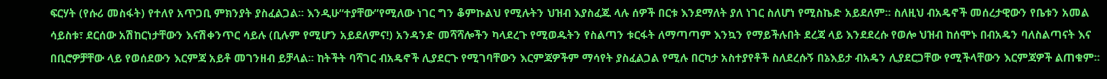ፍርሃት (የሱሪ መስፋት) የተለየ አጥጋቢ ምክንያት ያስፈልጋል፡፡ እንዲሁ“ተያቸው”የሚለው ነገር ግን ቆምኩልህ የሚሉትን ህዝብ እያስፈጁ ላሉ ሰዎች በርቱ እንደማለት ያለ ነገር ስለሆነ የሚስኬድ አይደለም፡፡ ስለዚህ ብአዴኖች መሰረታዊውን የቤቱን አመል ሳይስቱ፣ ደርሰው አሽከርነታቸውን እናሽቀንጥር ሳይሉ (ቢሉም የሚሆን አይደለምና!) አንዳንድ መሻሻሎችን ካላደረጉ የሚወዱትን የስልጣን ቱርፋት ለማጣጣም እንኳን የማይችሉበት ደረጃ ላይ እንደደረሱ የወሎ ህዝብ ከሰሞኑ በብአዴን ባለስልጣናት እና በቢሮዎቻቸው ላይ የወሰደውን እርምጃ አይቶ መገንዘብ ይቻላል፡፡ ከትችት ባሻገር ብአዴኖች ሊያደርጉ የሚገባቸውን እርምጃዎችም ማሳየት ያስፈልጋል የሚሉ በርካታ አስተያየቶች ስለደረሱኝ በኔእይታ ብአዴን ሊያደርጋቸው የሚችላቸውን እርምጃዎች ልጠቁም፡፡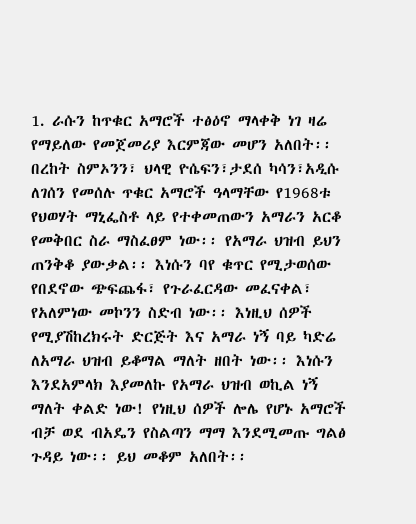1. ራሱን ከጥቁር አማሮች ተፅዕኖ ማላቀቅ ነገ ዛሬ የማይለው የመጀመሪያ እርምጃው መሆን አለበት፡፡በረከት ስምኦንን፣ ህላዊ ዮሴፍን፣ታደሰ ካሳን፣አዲሱ ለገሰን የመሰሉ ጥቁር አማሮች ዓላማቸው የ1968ቱ የህወሃት ማኒፌስቶ ላይ የተቀመጠውን አማራን አርቆ የመቅበር ስራ ማስፈፀም ነው፡፡ የአማራ ህዝብ ይህን ጠንቅቆ ያውቃል፡፡ እነሱን ባየ ቁጥር የሚታወሰው የበደኖው ጭፍጨፋ፣ የጉራፈርዳው መፈናቀል፣ የአለምነው መኮንን ስድብ ነው፡፡ እነዚህ ሰዎች የሚያሽከረክሩት ድርጅት እና አማራ ነኝ ባይ ካድሬ ለአማራ ህዝብ ይቆማል ማለት ዘበት ነው፡፡ እነሱን እንደአምላክ እያመለኩ የአማራ ህዝብ ወኪል ነኝ ማለት ቀልድ ነው! የነዚህ ሰዎች ሎሌ የሆኑ አማሮች ብቻ ወደ ብአዴን የስልጣን ማማ እንደሚመጡ ግልፅ ጉዳይ ነው፡፡ ይህ መቆም አለበት፡፡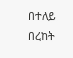በተለይ በረከት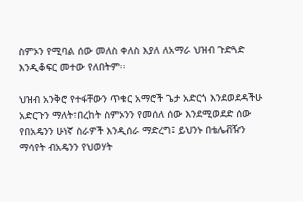ስምኦን የሚባል ሰው መለስ ቀለስ እያለ ለአማራ ህዝብ ጉድጓድ እንዲቆፍር መተው የለበትም፡፡

ህዝብ አንቅሮ የተፋቸውን ጥቁር አማሮች ጌታ አድርጎ እንደወደዳችሁ አድርጉን ማለት፣በረከት ስምኦንን የመሰለ ሰው እንደሚወደድ ሰው የበአዴንን ሁነኛ ስራዎች እንዲሰራ ማድረግ፤ ይህንኑ በቴሌቭዥን ማሳየት ብአዴንን የህወሃት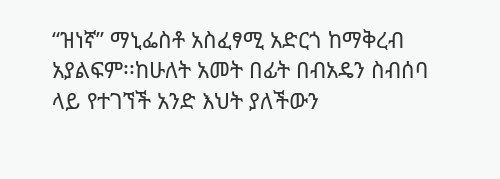“ዝነኛ” ማኒፌስቶ አስፈፃሚ አድርጎ ከማቅረብ አያልፍም፡፡ከሁለት አመት በፊት በብአዴን ስብሰባ ላይ የተገኘች አንድ እህት ያለችውን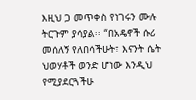እዚህ ጋ መጥቀስ የነገሩን ሙሉ ትርጉም ያሳያል፡፡ “በአዴኖች ሱሪ መሰለኝ የለበሳችሁት፣ እናንት ሴት ህወሃቶች ወንድ ሆነው እንዲህ የሚያደርጓችሁ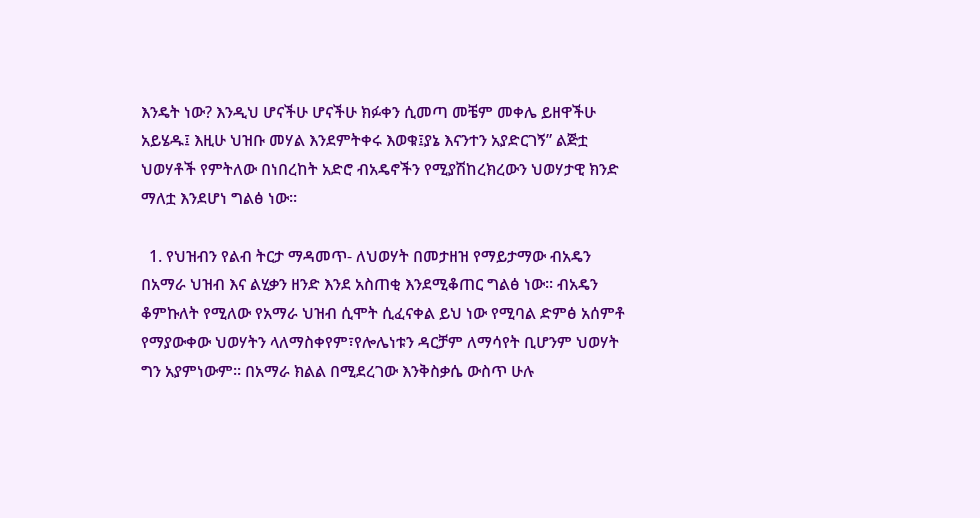እንዴት ነው? እንዲህ ሆናችሁ ሆናችሁ ክፉቀን ሲመጣ መቼም መቀሌ ይዘዋችሁ አይሄዱ፤ እዚሁ ህዝቡ መሃል እንደምትቀሩ እወቁ፤ያኔ እናንተን አያድርገኝ” ልጅቷ ህወሃቶች የምትለው በነበረከት አድሮ ብአዴኖችን የሚያሽከረክረውን ህወሃታዊ ክንድ ማለቷ እንደሆነ ግልፅ ነው፡፡

  1. የህዝብን የልብ ትርታ ማዳመጥ- ለህወሃት በመታዘዝ የማይታማው ብአዴን በአማራ ህዝብ እና ልሂቃን ዘንድ እንደ አስጠቂ እንደሚቆጠር ግልፅ ነው፡፡ ብአዴን ቆምኩለት የሚለው የአማራ ህዝብ ሲሞት ሲፈናቀል ይህ ነው የሚባል ድምፅ አሰምቶ የማያውቀው ህወሃትን ላለማስቀየም፣የሎሌነቱን ዳርቻም ለማሳየት ቢሆንም ህወሃት ግን አያምነውም፡፡ በአማራ ክልል በሚደረገው እንቅስቃሴ ውስጥ ሁሉ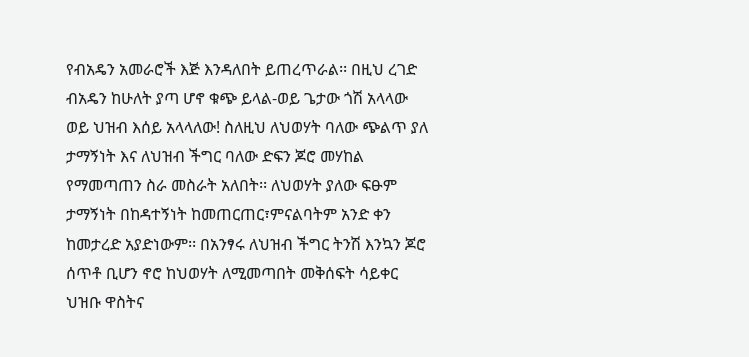የብአዴን አመራሮች እጅ እንዳለበት ይጠረጥራል፡፡ በዚህ ረገድ ብአዴን ከሁለት ያጣ ሆኖ ቁጭ ይላል-ወይ ጌታው ጎሽ አላላው ወይ ህዝብ እሰይ አላላለው! ስለዚህ ለህወሃት ባለው ጭልጥ ያለ ታማኝነት እና ለህዝብ ችግር ባለው ድፍን ጆሮ መሃከል የማመጣጠን ስራ መስራት አለበት፡፡ ለህወሃት ያለው ፍፁም ታማኝነት በከዳተኝነት ከመጠርጠር፣ምናልባትም አንድ ቀን ከመታረድ አያድነውም፡፡ በአንፃሩ ለህዝብ ችግር ትንሽ እንኳን ጆሮ ሰጥቶ ቢሆን ኖሮ ከህወሃት ለሚመጣበት መቅሰፍት ሳይቀር ህዝቡ ዋስትና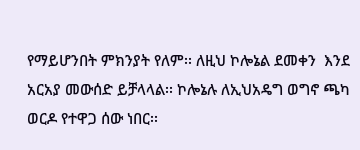የማይሆንበት ምክንያት የለም፡፡ ለዚህ ኮሎኔል ደመቀን  እንደ አርአያ መውሰድ ይቻላላል፡፡ ኮሎኔሉ ለኢህአዴግ ወግኖ ጫካ ወርዶ የተዋጋ ሰው ነበር፡፡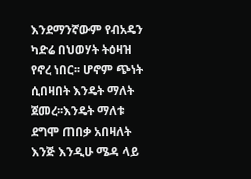እንደማንኛውም የብአዴን ካድሬ በህወሃት ትዕዛዝ የኖረ ነበር፡፡ ሆኖም ጭነት ሲበዛበት እንዴት ማለት ጀመረ፡፡እንዴት ማለቱ ደግሞ ጠበቃ አበዛለት እንጅ እንዲሁ ሜዳ ላይ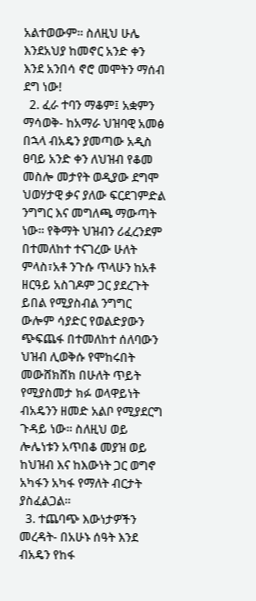አልተወውም፡፡ ስለዚህ ሁሌ እንደአህያ ከመኖር አንድ ቀን እንደ አንበሳ ኖሮ መሞትን ማሰብ ደግ ነው!
  2. ፈራ ተባን ማቆም፤ አቋምን ማሳወቅ- ከአማራ ህዝባዊ አመፅ በኋላ ብአዴን ያመጣው አዲስ ፀባይ አንድ ቀን ለህዝብ የቆመ መስሎ መታየት ወዲያው ደግሞ ህወሃታዊ ቃና ያለው ፍርደገምድል ንግግር እና መግለጫ ማውጣት ነው፡፡ የቅማት ህዝብን ሪፈረንደም በተመለከተ ተናገረው ሁለት ምላስ፣አቶ ንጉሱ ጥላሁን ከአቶ ዘርዓይ አስገዶም ጋር ያደረጉት ይበል የሚያስብል ንግግር ውሎም ሳያድር የወልድያውን ጭፍጨፋ በተመለከተ ሰለባውን ህዝብ ሊወቅሱ የሞከሩበት መውሸክሸክ በሁለት ጥይት የሚያስመታ ክፉ ወላዋይነት ብአዴንን ዘመድ አልቦ የሚያደርግ ጉዳይ ነው፡፡ ስለዚህ ወይ ሎሌነቱን አጥበቆ መያዝ ወይ ከህዝብ እና ከእውነት ጋር ወግኖ አካፋን አካፋ የማለት ብርታት ያስፈልጋል፡፡
  3. ተጨባጭ እውነታዎችን መረዳት- በአሁኑ ሰዓት እንደ ብአዴን የከፋ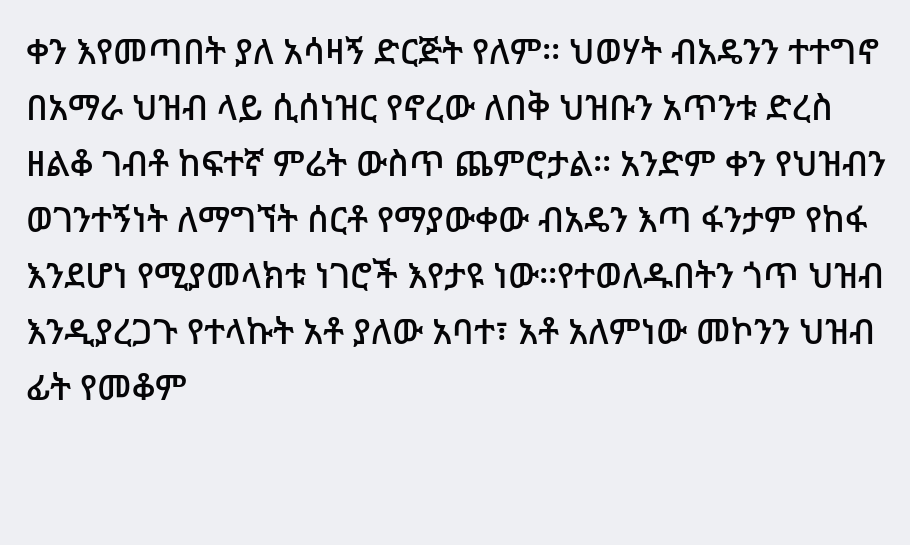ቀን እየመጣበት ያለ አሳዛኝ ድርጅት የለም፡፡ ህወሃት ብአዴንን ተተግኖ በአማራ ህዝብ ላይ ሲሰነዝር የኖረው ለበቅ ህዝቡን አጥንቱ ድረስ ዘልቆ ገብቶ ከፍተኛ ምሬት ውስጥ ጨምሮታል፡፡ አንድም ቀን የህዝብን ወገንተኝነት ለማግኘት ሰርቶ የማያውቀው ብአዴን እጣ ፋንታም የከፋ እንደሆነ የሚያመላክቱ ነገሮች እየታዩ ነው፡፡የተወለዱበትን ጎጥ ህዝብ እንዲያረጋጉ የተላኩት አቶ ያለው አባተ፣ አቶ አለምነው መኮንን ህዝብ ፊት የመቆም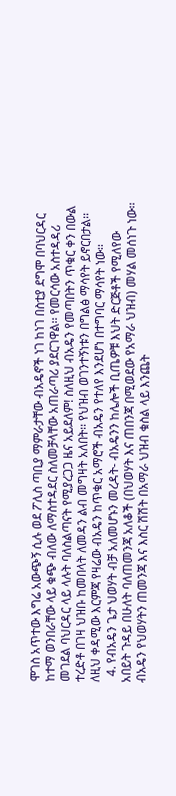ሞገስ አጥተው እግሬ አውጭኝ ሲሉ ወደ ፖሊስ ጣቢያ ማምራታቸው ብአዴኖች ነገ ከነገ በስቲያ ደግሞ በባህርዳር ከተማ ወንበራቸው ላይ ቁጭ ብለው ለማስተዳደር ስለመቻላቸው አጠራጣሪ ያደርገዋል፡፡ የመርሳው አስተዳዳሪ መገደል ባህርዳር ላይ ላሉት ባለስልጣናት የሚያረጋጋ ዜና አይደለም! ስለዚህ ብአዴን የመጣበትን ጥቁር ቀን በውል ተረድቶ በገዛ ህዝቡ ከመበላት ለመዳን ልብ መግዛት አለበት፡፡ የህዝብ ወገንተኝነቱን በግልፅ ማሳየት ይኖርበታል፡፡ ለዚህ ቀዳሚው እርምጃ የዛሬው ብአዴን ከጥቁር አማሮች ብአዴን የተለየ እንደሆነ በተግባር ማሳየት ነው፡፡
  4. የብአዴን ጌታ ህወሃት ብቻ አለመሆኑን መረዳት- ብአዴንን ከሌሎች ቢጤዎቹ እህት ድርጅቶች የሚለየው አበይት ጉዳይ በሁለት ባለጠመንጃ አለቆች (በህወሃት እና ጠበንጃ በሚወደው የአማራ ህዝብ) መሃል መሰነጉ ነው፡፡ ብአዴን የህወሃትን ጠመንጃ እና እስር ሽሽት በአማራ ህዝብ ቁስል ላይ እንጨት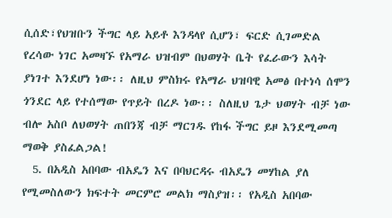ሲሰድ፣የህዝቡን ችግር ላይ አይቶ እንዳላየ ሲሆን፣ ፍርድ ሲገመድል የረሳው ነገር አመዛኙ የአማራ ህዝብም በህወሃት ቤት የፈራውን እሳት ያነገተ እንደሆነ ነው፡፡ ለዚህ ምስክሩ የአማራ ህዝባዊ አመፅ በተነሳ ሰሞን ጎንደር ላይ የተሰማው የጥይት በረዶ ነው፡፡ ስለዚህ ጌታ ህወሃት ብቻ ነው ብሎ አስቦ ለህወሃት ጠበንጃ ብቻ ማርገዱ የከፋ ችግር ይዞ እንደሚመጣ ማወቅ ያስፈልጋል!
  5. በአዲስ አበባው ብአዴን እና በባህርዳሩ ብአዴን መሃከል ያለ የሚመስለውን ክፍተት መርምሮ መልክ ማስያዝ፡፡ የአዲስ አበባው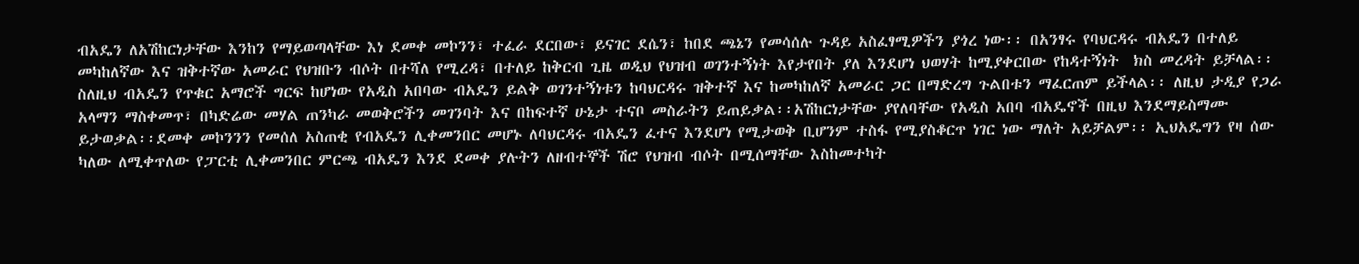ብአዴን ለአሽከርነታቸው እንከን የማይወጣላቸው እነ ደመቀ መኮንን፣ ተፈራ ደርበው፣ ይናገር ደሴን፣ ከበደ ጫኔን የመሳሰሉ ጉዳይ አስፈፃሚዎችን ያጎረ ነው፡፡ በአንፃሩ የባህርዳሩ ብአዴን በተለይ መካከለኛው እና ዝቅተኛው አመራር የህዝቡን ብሶት በተሻለ የሚረዳ፣ በተለይ ከቅርብ ጊዜ ወዲህ የህዝብ ወገንተኝነት እየታየበት ያለ እንደሆነ ህወሃት ከሚያቀርበው የከዳተኝነት  ክስ መረዳት ይቻላል፡፡ ስለዚህ ብአዴን የጥቁር አማሮች ግርፍ ከሆነው የአዲስ አበባው ብአዴን ይልቅ ወገንተኝነቱን ከባህርዳሩ ዝቅተኛ እና ከመካከለኛ አመራር ጋር በማድረግ ጉልበቱን ማፈርጠም ይችላል፡፡ ለዚህ ታዲያ የጋራ አላማን ማስቀመጥ፣ በካድሬው መሃል ጠንካራ መወቅሮችን መገንባት እና በከፍተኛ ሁኔታ ተናቦ መስራትን ይጠይቃል፡፡አሽከርነታቸው ያየለባቸው የአዲስ አበባ ብአዴኖች በዚህ እንደማይስማሙ ይታወቃል፡፡ደመቀ መኮንንን የመሰለ አስጠቂ የብአዴን ሊቀመንበር መሆኑ ለባህርዳሩ ብአዴን ፈተና እንደሆነ የሚታወቅ ቢሆንም ተስፋ የሚያስቆርጥ ነገር ነው ማለት አይቻልም፡፡ ኢህአዴግን የዛ ሰው ካለው ለሚቀጥለው የፓርቲ ሊቀመንበር ምርጫ ብአዴን እንደ ደመቀ ያሉትን ለዘብተኞች ሽሮ የህዝብ ብሶት በሚሰማቸው እስከመተካት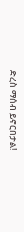ድረስ ማሰብ ይኖርበታል!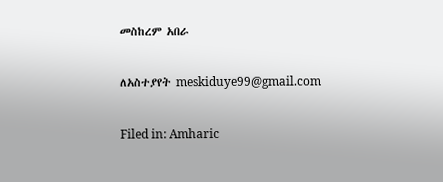መስከረም አበራ

ለአስተያየት meskiduye99@gmail.com

Filed in: Amharic